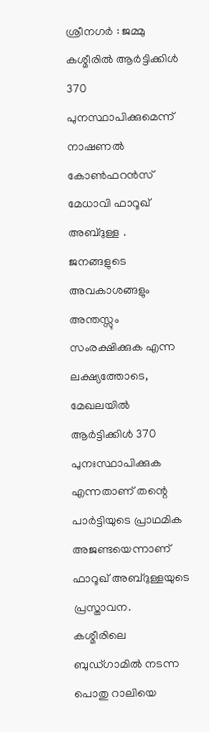ശ്രീനഗർ : ജമ്മു കശ്മീരിൽ ആർട്ടിക്കിൾ 370 പുനസ്ഥാപിക്കുമെന്ന് നാഷണൽ കോൺഫറൻസ് മേധാവി ഫാറൂഖ് അബ്ദുള്ള . ജനങ്ങളുടെ അവകാശങ്ങളും അന്തസ്സും സംരക്ഷിക്കുക എന്ന ലക്ഷ്യത്തോടെ, മേഖലയിൽ ആർട്ടിക്കിൾ 370 പുനഃസ്ഥാപിക്കുക എന്നതാണ് തന്റെ പാർട്ടിയുടെ പ്രാഥമിക അജണ്ടയെന്നാണ് ഫാറൂഖ് അബ്ദുള്ളയുടെ പ്രസ്താവന.
കശ്മീരിലെ ബുഡ്ഗാമിൽ നടന്ന പൊതു റാലിയെ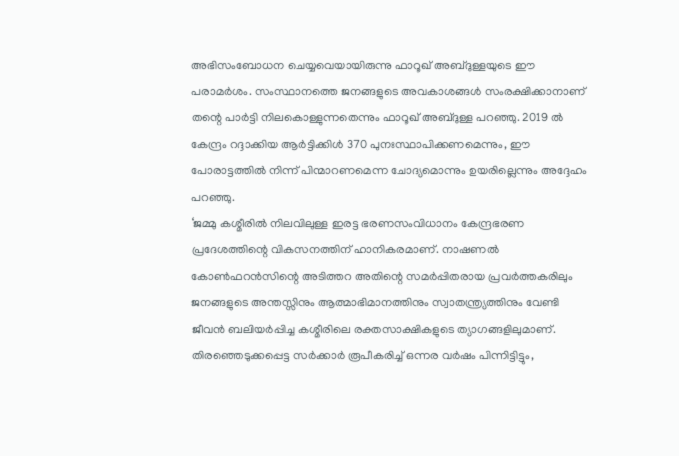അഭിസംബോധന ചെയ്യവെയായിരുന്നു ഫാറൂഖ് അബ്ദുള്ളയുടെ ഈ പരാമർശം. സംസ്ഥാനത്തെ ജനങ്ങളുടെ അവകാശങ്ങൾ സംരക്ഷിക്കാനാണ് തന്റെ പാർട്ടി നിലകൊള്ളുന്നതെന്നും ഫാറൂഖ് അബ്ദുള്ള പറഞ്ഞു. 2019 ൽ കേന്ദ്രം റദ്ദാക്കിയ ആർട്ടിക്കിൾ 370 പുനഃസ്ഥാപിക്കണമെന്നും, ഈ പോരാട്ടത്തിൽ നിന്ന് പിന്മാറണമെന്ന ചോദ്യമൊന്നും ഉയരില്ലെന്നും അദ്ദേഹം പറഞ്ഞു.
‘ജമ്മു കശ്മീരിൽ നിലവിലുള്ള ഇരട്ട ഭരണസംവിധാനം കേന്ദ്രഭരണ പ്രദേശത്തിന്റെ വികസനത്തിന് ഹാനികരമാണ്. നാഷണൽ കോൺഫറൻസിന്റെ അടിത്തറ അതിന്റെ സമർപ്പിതരായ പ്രവർത്തകരിലും ജനങ്ങളുടെ അന്തസ്സിനും ആത്മാഭിമാനത്തിനും സ്വാതന്ത്ര്യത്തിനും വേണ്ടി ജീവൻ ബലിയർപ്പിച്ച കശ്മീരിലെ രക്തസാക്ഷികളുടെ ത്യാഗങ്ങളിലുമാണ്.
തിരഞ്ഞെടുക്കപ്പെട്ട സർക്കാർ രൂപീകരിച്ച് ഒന്നര വർഷം പിന്നിട്ടിട്ടും,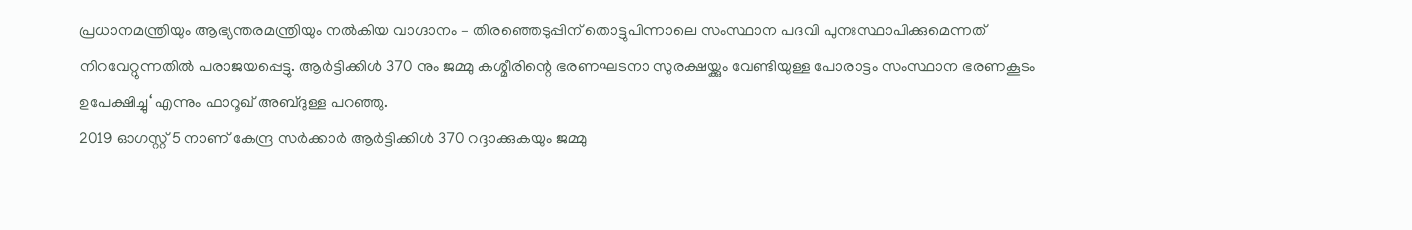പ്രധാനമന്ത്രിയും ആഭ്യന്തരമന്ത്രിയും നൽകിയ വാഗ്ദാനം – തിരഞ്ഞെടുപ്പിന് തൊട്ടുപിന്നാലെ സംസ്ഥാന പദവി പുനഃസ്ഥാപിക്കുമെന്നത് നിറവേറ്റുന്നതിൽ പരാജയപ്പെട്ടു. ആർട്ടിക്കിൾ 370 നും ജമ്മു കശ്മീരിന്റെ ഭരണഘടനാ സുരക്ഷയ്ക്കും വേണ്ടിയുള്ള പോരാട്ടം സംസ്ഥാന ഭരണകൂടം ഉപേക്ഷിച്ചു‘ എന്നും ഫാറൂഖ് അബ്ദുള്ള പറഞ്ഞു.
2019 ഓഗസ്റ്റ് 5 നാണ് കേന്ദ്ര സർക്കാർ ആർട്ടിക്കിൾ 370 റദ്ദാക്കുകയും ജമ്മു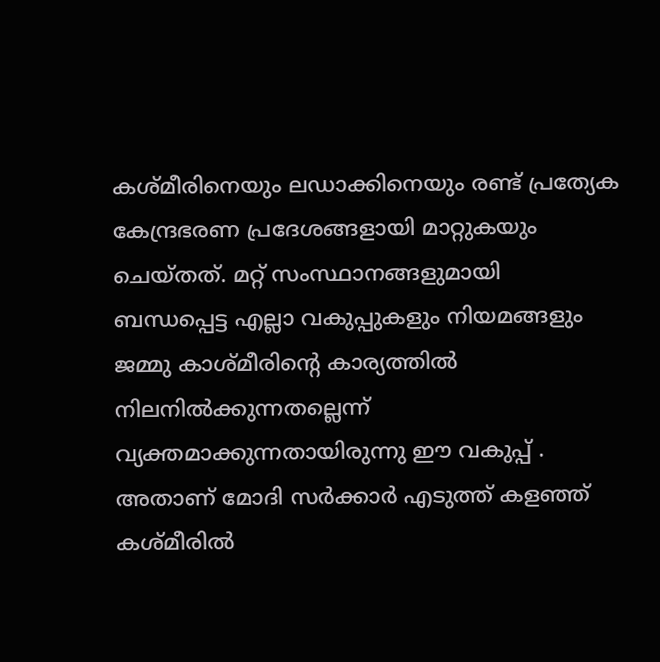കശ്മീരിനെയും ലഡാക്കിനെയും രണ്ട് പ്രത്യേക കേന്ദ്രഭരണ പ്രദേശങ്ങളായി മാറ്റുകയും ചെയ്തത്. മറ്റ് സംസ്ഥാനങ്ങളുമായി ബന്ധപ്പെട്ട എല്ലാ വകുപ്പുകളും നിയമങ്ങളും ജമ്മു കാശ്മീരിന്റെ കാര്യത്തിൽ നിലനിൽക്കുന്നതല്ലെന്ന് വ്യക്തമാക്കുന്നതായിരുന്നു ഈ വകുപ്പ് . അതാണ് മോദി സർക്കാർ എടുത്ത് കളഞ്ഞ് കശ്മീരിൽ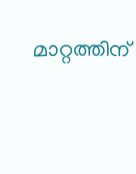മാറ്റത്തിന്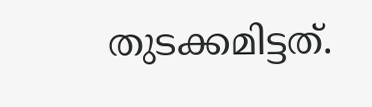തുടക്കമിട്ടത്.